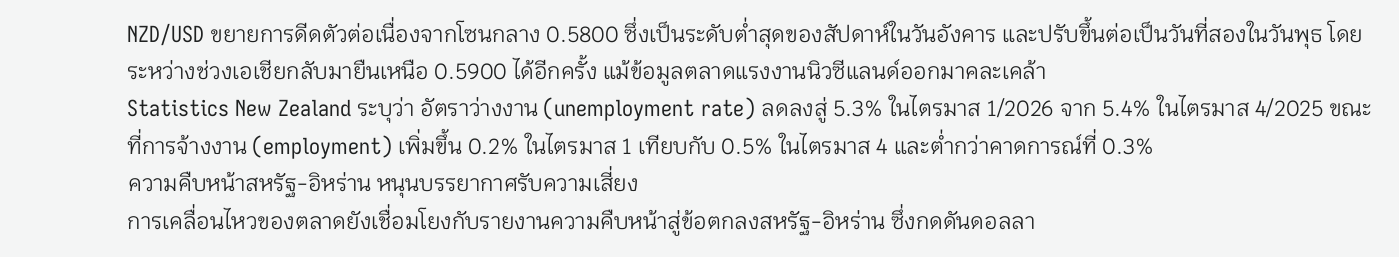NZD/USD ขยายการดีดตัวต่อเนื่องจากโซนกลาง 0.5800 ซึ่งเป็นระดับต่ำสุดของสัปดาห์ในวันอังคาร และปรับขึ้นต่อเป็นวันที่สองในวันพุธ โดยระหว่างช่วงเอเชียกลับมายืนเหนือ 0.5900 ได้อีกครั้ง แม้ข้อมูลตลาดแรงงานนิวซีแลนด์ออกมาคละเคล้า
Statistics New Zealand ระบุว่า อัตราว่างงาน (unemployment rate) ลดลงสู่ 5.3% ในไตรมาส 1/2026 จาก 5.4% ในไตรมาส 4/2025 ขณะที่การจ้างงาน (employment) เพิ่มขึ้น 0.2% ในไตรมาส 1 เทียบกับ 0.5% ในไตรมาส 4 และต่ำกว่าคาดการณ์ที่ 0.3%
ความคืบหน้าสหรัฐ-อิหร่าน หนุนบรรยากาศรับความเสี่ยง
การเคลื่อนไหวของตลาดยังเชื่อมโยงกับรายงานความคืบหน้าสู่ข้อตกลงสหรัฐ-อิหร่าน ซึ่งกดดันดอลลา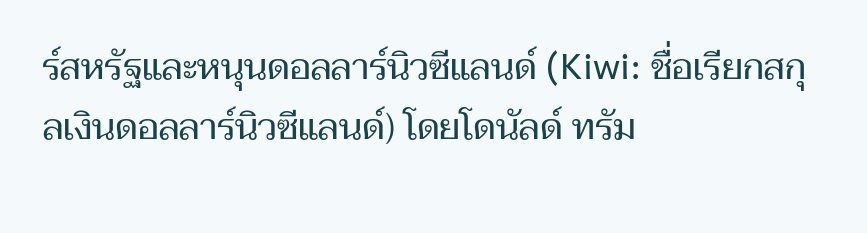ร์สหรัฐและหนุนดอลลาร์นิวซีแลนด์ (Kiwi: ชื่อเรียกสกุลเงินดอลลาร์นิวซีแลนด์) โดยโดนัลด์ ทรัม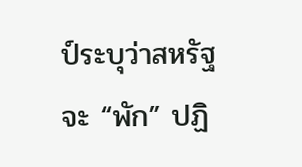ป์ระบุว่าสหรัฐจะ “พัก” ปฏิ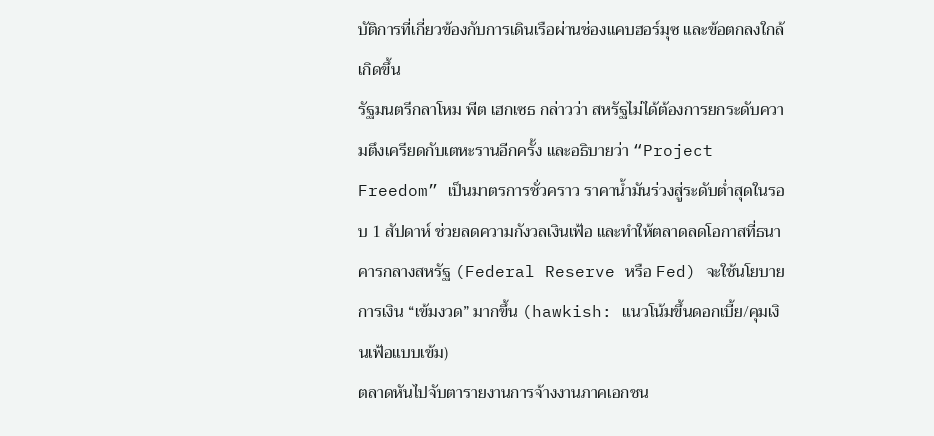บัติการที่เกี่ยวข้องกับการเดินเรือผ่านช่องแคบฮอร์มุซ และข้อตกลงใกล้เกิดขึ้น
รัฐมนตรีกลาโหม พีต เฮกเซธ กล่าวว่า สหรัฐไม่ได้ต้องการยกระดับความตึงเครียดกับเตหะรานอีกครั้ง และอธิบายว่า “Project Freedom” เป็นมาตรการชั่วคราว ราคาน้ำมันร่วงสู่ระดับต่ำสุดในรอบ 1 สัปดาห์ ช่วยลดความกังวลเงินเฟ้อ และทำให้ตลาดลดโอกาสที่ธนาคารกลางสหรัฐ (Federal Reserve หรือ Fed) จะใช้นโยบายการเงิน “เข้มงวด” มากขึ้น (hawkish: แนวโน้มขึ้นดอกเบี้ย/คุมเงินเฟ้อแบบเข้ม)
ตลาดหันไปจับตารายงานการจ้างงานภาคเอกชน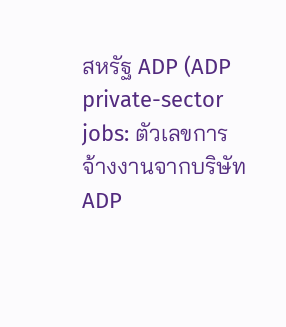สหรัฐ ADP (ADP private-sector jobs: ตัวเลขการจ้างงานจากบริษัท ADP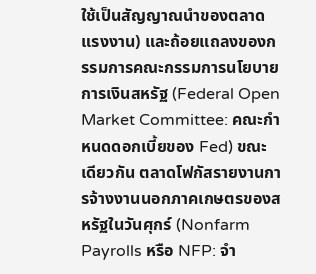ใช้เป็นสัญญาณนำของตลาดแรงงาน) และถ้อยแถลงของกรรมการคณะกรรมการนโยบายการเงินสหรัฐ (Federal Open Market Committee: คณะกำหนดดอกเบี้ยของ Fed) ขณะเดียวกัน ตลาดโฟกัสรายงานการจ้างงานนอกภาคเกษตรของสหรัฐในวันศุกร์ (Nonfarm Payrolls หรือ NFP: จำ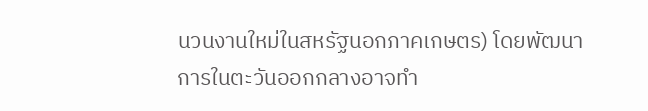นวนงานใหม่ในสหรัฐนอกภาคเกษตร) โดยพัฒนาการในตะวันออกกลางอาจทำ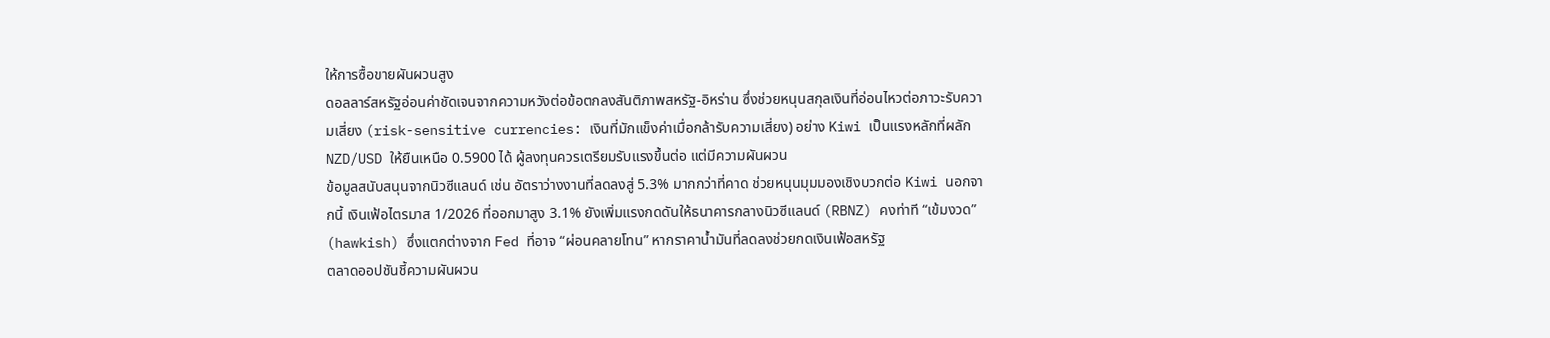ให้การซื้อขายผันผวนสูง
ดอลลาร์สหรัฐอ่อนค่าชัดเจนจากความหวังต่อข้อตกลงสันติภาพสหรัฐ-อิหร่าน ซึ่งช่วยหนุนสกุลเงินที่อ่อนไหวต่อภาวะรับความเสี่ยง (risk-sensitive currencies: เงินที่มักแข็งค่าเมื่อกล้ารับความเสี่ยง) อย่าง Kiwi เป็นแรงหลักที่ผลัก NZD/USD ให้ยืนเหนือ 0.5900 ได้ ผู้ลงทุนควรเตรียมรับแรงขึ้นต่อ แต่มีความผันผวน
ข้อมูลสนับสนุนจากนิวซีแลนด์ เช่น อัตราว่างงานที่ลดลงสู่ 5.3% มากกว่าที่คาด ช่วยหนุนมุมมองเชิงบวกต่อ Kiwi นอกจากนี้ เงินเฟ้อไตรมาส 1/2026 ที่ออกมาสูง 3.1% ยังเพิ่มแรงกดดันให้ธนาคารกลางนิวซีแลนด์ (RBNZ) คงท่าที “เข้มงวด” (hawkish) ซึ่งแตกต่างจาก Fed ที่อาจ “ผ่อนคลายโทน” หากราคาน้ำมันที่ลดลงช่วยกดเงินเฟ้อสหรัฐ
ตลาดออปชันชี้ความผันผวน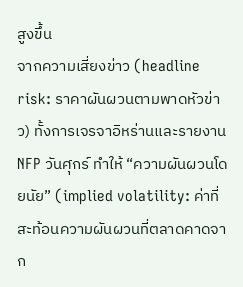สูงขึ้น
จากความเสี่ยงข่าว (headline risk: ราคาผันผวนตามพาดหัวข่าว) ทั้งการเจรจาอิหร่านและรายงาน NFP วันศุกร์ ทำให้ “ความผันผวนโดยนัย” (implied volatility: ค่าที่สะท้อนความผันผวนที่ตลาดคาดจาก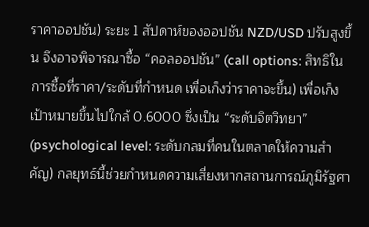ราคาออปชัน) ระยะ 1 สัปดาห์ของออปชัน NZD/USD ปรับสูงขึ้น จึงอาจพิจารณาซื้อ “คอลออปชัน” (call options: สิทธิในการซื้อที่ราคา/ระดับที่กำหนด เพื่อเก็งว่าราคาจะขึ้น) เพื่อเก็งเป้าหมายขึ้นไปใกล้ 0.6000 ซึ่งเป็น “ระดับจิตวิทยา” (psychological level: ระดับกลมที่คนในตลาดให้ความสำคัญ) กลยุทธ์นี้ช่วยกำหนดความเสี่ยงหากสถานการณ์ภูมิรัฐศา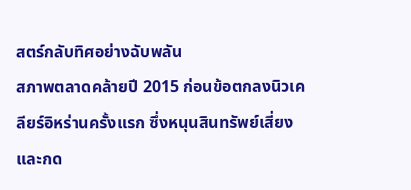สตร์กลับทิศอย่างฉับพลัน
สภาพตลาดคล้ายปี 2015 ก่อนข้อตกลงนิวเคลียร์อิหร่านครั้งแรก ซึ่งหนุนสินทรัพย์เสี่ยงและกด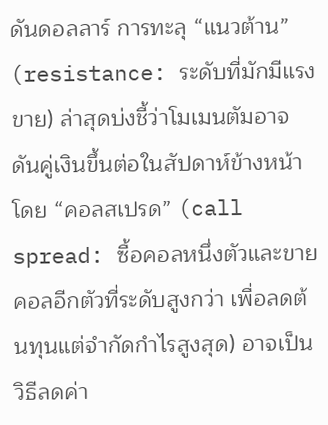ดันดอลลาร์ การทะลุ “แนวต้าน” (resistance: ระดับที่มักมีแรงขาย) ล่าสุดบ่งชี้ว่าโมเมนตัมอาจดันคู่เงินขึ้นต่อในสัปดาห์ข้างหน้า โดย “คอลสเปรด” (call spread: ซื้อคอลหนึ่งตัวและขายคอลอีกตัวที่ระดับสูงกว่า เพื่อลดต้นทุนแต่จำกัดกำไรสูงสุด) อาจเป็นวิธีลดค่า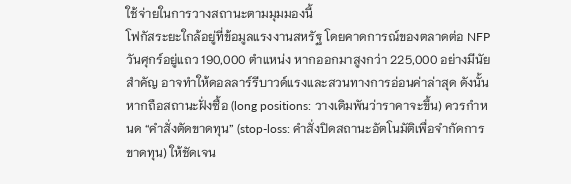ใช้จ่ายในการวางสถานะตามมุมมองนี้
โฟกัสระยะใกล้อยู่ที่ข้อมูลแรงงานสหรัฐ โดยคาดการณ์ของตลาดต่อ NFP วันศุกร์อยู่แถว 190,000 ตำแหน่ง หากออกมาสูงกว่า 225,000 อย่างมีนัยสำคัญ อาจทำให้ดอลลาร์รีบาวด์แรงและสวนทางการอ่อนค่าล่าสุด ดังนั้น หากถือสถานะฝั่งซื้อ (long positions: วางเดิมพันว่าราคาจะขึ้น) ควรกำหนด “คำสั่งตัดขาดทุน” (stop-loss: คำสั่งปิดสถานะอัตโนมัติเพื่อจำกัดการขาดทุน) ให้ชัดเจน